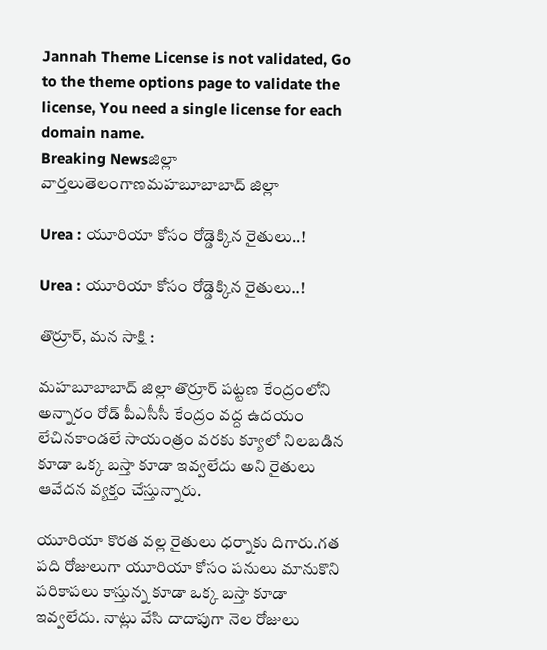Jannah Theme License is not validated, Go to the theme options page to validate the license, You need a single license for each domain name.
Breaking Newsజిల్లా వార్తలుతెలంగాణమహబూబాబాద్ జిల్లా

Urea : యూరియా కోసం రోడ్డెక్కిన రైతులు..!

Urea : యూరియా కోసం రోడ్డెక్కిన రైతులు..!

తొర్రూర్, మన సాక్షి :

మహబూబాబాద్ జిల్లా తొర్రూర్ పట్టణ కేంద్రంలోని అన్నారం రోడ్ పీఎసీసీ కేంద్రం వద్ద ఉదయం లేచినకాండలే సాయంత్రం వరకు క్యూలో నిలబడిన కూడా ఒక్క బస్తా కూడా ఇవ్వలేదు అని రైతులు ఆవేదన వ్యక్తం చేస్తున్నారు.

యూరియా కొరత వల్ల రైతులు ధర్నాకు దిగారు.గత పది రోజులుగా యూరియా కోసం పనులు మానుకొని పరికాపలు కాస్తున్న కూడా ఒక్క బస్తా కూడా ఇవ్వలేదు. నాట్లు వేసి దాదాపుగా నెల రోజులు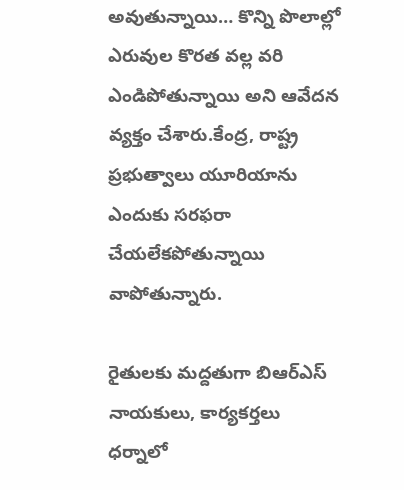అవుతున్నాయి… కొన్ని పొలాల్లో ఎరువుల కొరత వల్ల వరి ఎండిపోతున్నాయి అని ఆవేదన వ్యక్తం చేశారు.కేంద్ర, రాష్ట్ర ప్రభుత్వాలు యూరియాను ఎందుకు సరఫరా చేయలేకపోతున్నాయి వాపోతున్నారు.

రైతులకు మద్దతుగా బిఆర్ఎస్ నాయకులు, కార్యకర్తలు ధర్నాలో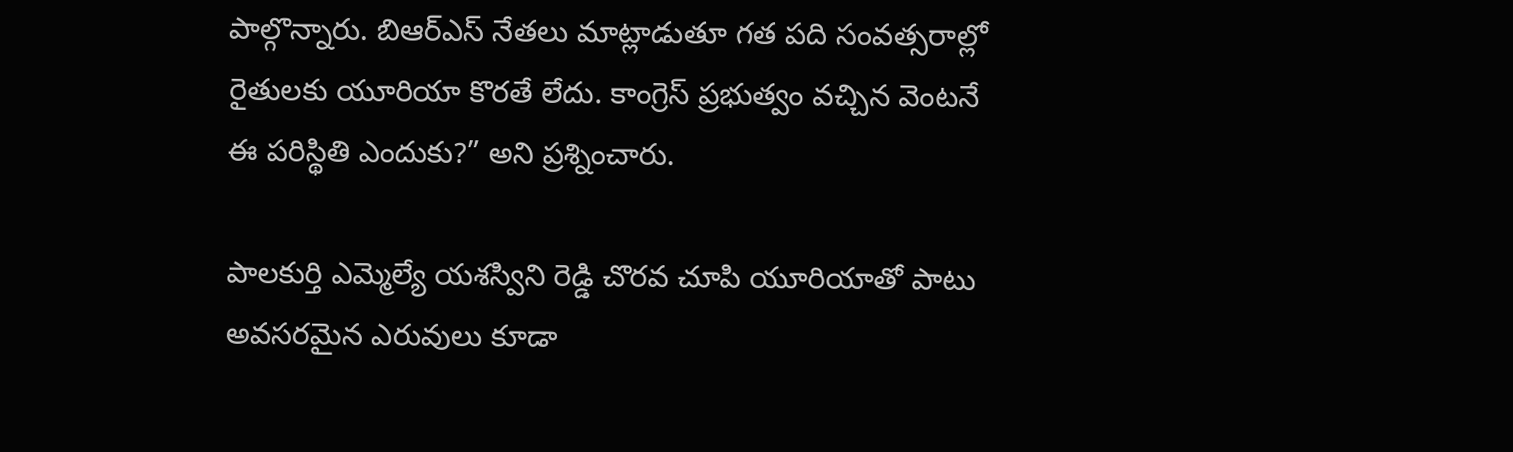పాల్గొన్నారు. బిఆర్ఎస్ నేతలు మాట్లాడుతూ గత పది సంవత్సరాల్లో రైతులకు యూరియా కొరతే లేదు. కాంగ్రెస్ ప్రభుత్వం వచ్చిన వెంటనే ఈ పరిస్థితి ఎందుకు?” అని ప్రశ్నించారు.

పాలకుర్తి ఎమ్మెల్యే యశస్విని రెడ్డి చొరవ చూపి యూరియాతో పాటు అవసరమైన ఎరువులు కూడా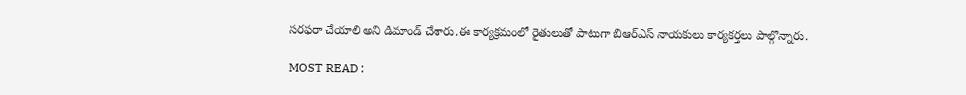సరఫరా చేయాలి అని డిమాండ్ చేశారు.ఈ కార్యక్రమంలో రైతులుతో పాటుగా బిఆర్ఎస్ నాయకులు కార్యకర్తలు పాల్గొన్నారు.

MOST READ :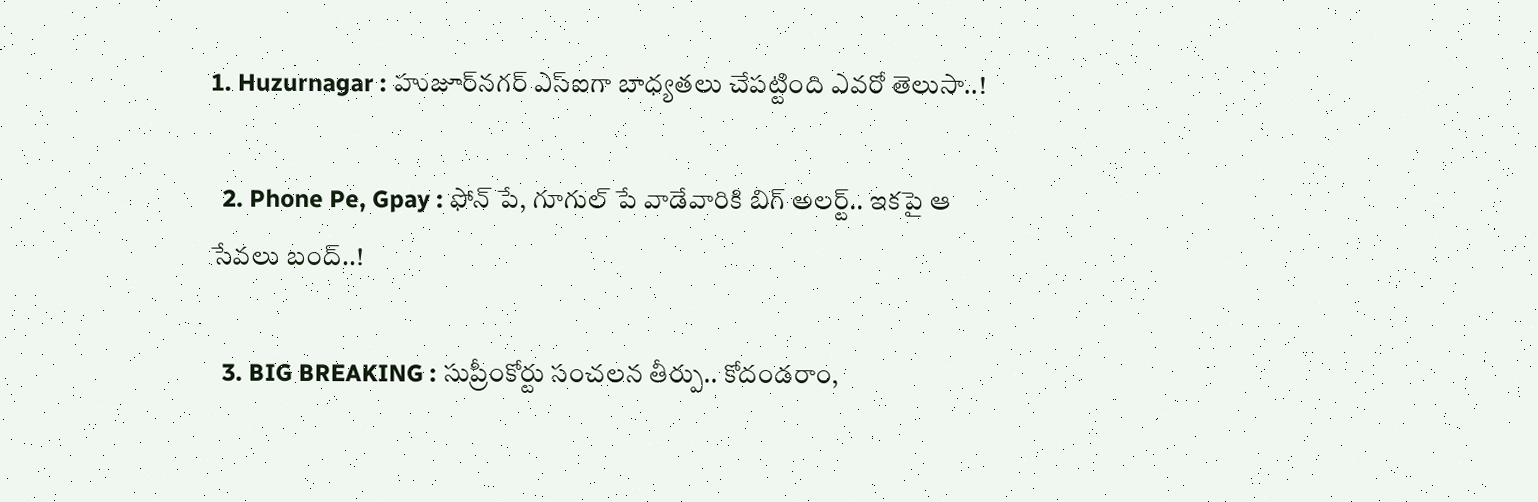1. Huzurnagar : హుజూర్‌నగర్ ఎస్ఐగా బాధ్యతలు చేపట్టింది ఎవరో తెలుసా..!

  2. Phone Pe, Gpay : ఫోన్ పే, గూగుల్ పే వాడేవారికి బిగ్ అలర్ట్.. ఇకపై ఆ సేవలు బంద్..!

  3. BIG BREAKING : సుప్రీంకోర్టు సంచలన తీర్పు.. కోదండరాం,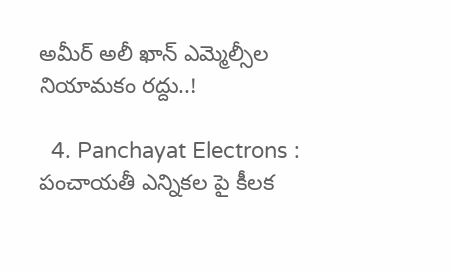అమీర్ అలీ ఖాన్ ఎమ్మెల్సీల నియామకం రద్దు..!

  4. Panchayat Electrons : పంచాయతీ ఎన్నికల పై కీలక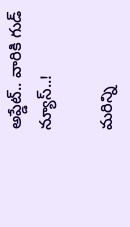అప్డేట్.. వారికి గుడ్ న్యూస్..!

మరిన్ని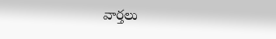వార్తలు